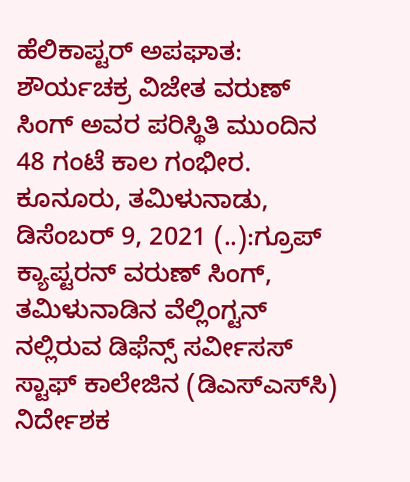ಹೆಲಿಕಾಪ್ಟರ್ ಅಪಘಾತ: ಶೌರ್ಯಚಕ್ರ ವಿಜೇತ ವರುಣ್ ಸಿಂಗ್ ಅವರ ಪರಿಸ್ಥಿತಿ ಮುಂದಿನ 48 ಗಂಟೆ ಕಾಲ ಗಂಭೀರ. ಕೂನೂರು, ತಮಿಳುನಾಡು, ಡಿಸೆಂಬರ್ 9, 2021 (..):ಗ್ರೂಪ್ ಕ್ಯಾಪ್ಟರನ್ ವರುಣ್ ಸಿಂಗ್, ತಮಿಳುನಾಡಿನ ವೆಲ್ಲಿಂಗ್ಟನ್‌ ನಲ್ಲಿರುವ ಡಿಫೆನ್ಸ್ ಸರ್ವೀಸಸ್ ಸ್ಟಾಫ್ ಕಾಲೇಜಿನ (ಡಿಎಸ್‌ಎಸ್‌ಸಿ) ನಿರ್ದೇಶಕ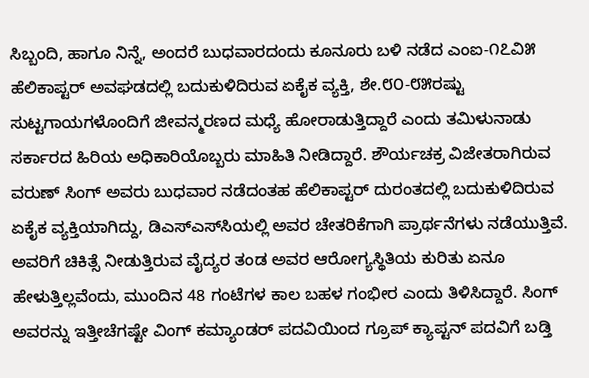ಸಿಬ್ಬಂದಿ, ಹಾಗೂ ನಿನ್ನೆ, ಅಂದರೆ ಬುಧವಾರದಂದು ಕೂನೂರು ಬಳಿ ನಡೆದ ಎಂಐ-೧೭ವಿ೫ ಹೆಲಿಕಾಪ್ಟರ್ ಅವಘಡದಲ್ಲಿ ಬದುಕುಳಿದಿರುವ ಏಕೈಕ ವ್ಯಕ್ತಿ, ಶೇ.೮೦-೮೫ರಷ್ಟು ಸುಟ್ಟಗಾಯಗಳೊಂದಿಗೆ ಜೀವನ್ಮರಣದ ಮಧ್ಯೆ ಹೋರಾಡುತ್ತಿದ್ದಾರೆ ಎಂದು ತಮಿಳುನಾಡು ಸರ್ಕಾರದ ಹಿರಿಯ ಅಧಿಕಾರಿಯೊಬ್ಬರು ಮಾಹಿತಿ ನೀಡಿದ್ದಾರೆ. ಶೌರ್ಯಚಕ್ರ ವಿಜೇತರಾಗಿರುವ ವರುಣ್ ಸಿಂಗ್ ಅವರು ಬುಧವಾರ ನಡೆದಂತಹ ಹೆಲಿಕಾಪ್ಟರ್ ದುರಂತದಲ್ಲಿ ಬದುಕುಳಿದಿರುವ ಏಕೈಕ ವ್ಯಕ್ತಿಯಾಗಿದ್ದು, ಡಿಎಸ್‌ಎಸ್‌ಸಿಯಲ್ಲಿ ಅವರ ಚೇತರಿಕೆಗಾಗಿ ಪ್ರಾರ್ಥನೆಗಳು ನಡೆಯುತ್ತಿವೆ. ಅವರಿಗೆ ಚಿಕಿತ್ಸೆ ನೀಡುತ್ತಿರುವ ವೈದ್ಯರ ತಂಡ ಅವರ ಆರೋಗ್ಯಸ್ಥಿತಿಯ ಕುರಿತು ಏನೂ ಹೇಳುತ್ತಿಲ್ಲವೆಂದು, ಮುಂದಿನ 48 ಗಂಟೆಗಳ ಕಾಲ ಬಹಳ ಗಂಭೀರ ಎಂದು ತಿಳಿಸಿದ್ದಾರೆ. ಸಿಂಗ್ ಅವರನ್ನು ಇತ್ತೀಚೆಗಷ್ಟೇ ವಿಂಗ್ ಕಮ್ಯಾಂಡರ್ ಪದವಿಯಿಂದ ಗ್ರೂಪ್ ಕ್ಯಾಪ್ಟನ್ ಪದವಿಗೆ ಬಡ್ತಿ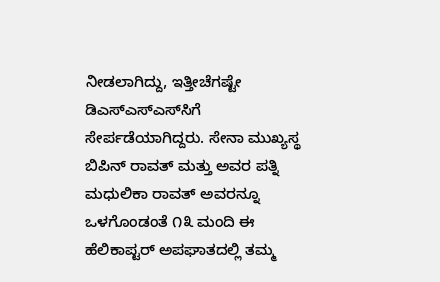ನೀಡಲಾಗಿದ್ದು, ಇತ್ತೀಚೆಗಷ್ಟೇ ಡಿಎಸ್‌ಎಸ್‌ಎಸ್‌ಸಿಗೆ ಸೇರ್ಪಡೆಯಾಗಿದ್ದರು. ಸೇನಾ ಮುಖ್ಯಸ್ಥ ಬಿಪಿನ್ ರಾವತ್ ಮತ್ತು ಅವರ ಪತ್ನಿ ಮಧುಲಿಕಾ ರಾವತ್ ಅವರನ್ನೂ ಒಳಗೊಂಡಂತೆ ೧೩ ಮಂದಿ ಈ ಹೆಲಿಕಾಪ್ಟರ್ ಅಪಘಾತದಲ್ಲಿ ತಮ್ಮ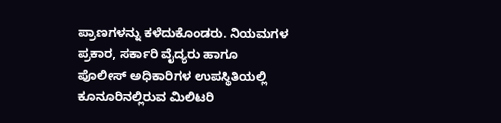ಪ್ರಾಣಗಳನ್ನು ಕಳೆದುಕೊಂಡರು. ನಿಯಮಗಳ ಪ್ರಕಾರ, ಸರ್ಕಾರಿ ವೈದ್ಯರು ಹಾಗೂ ಪೊಲೀಸ್ ಅಧಿಕಾರಿಗಳ ಉಪಸ್ಥಿತಿಯಲ್ಲಿ ಕೂನೂರಿನಲ್ಲಿರುವ ಮಿಲಿಟರಿ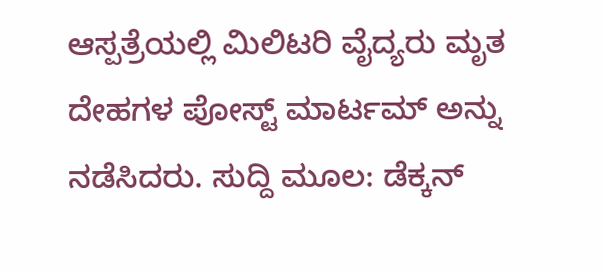ಆಸ್ಪತ್ರೆಯಲ್ಲಿ ಮಿಲಿಟರಿ ವೈದ್ಯರು ಮೃತ ದೇಹಗಳ ಪೋಸ್ಟ್ ಮಾರ್ಟಮ್ ಅನ್ನು ನಡೆಸಿದರು. ಸುದ್ದಿ ಮೂಲ: ಡೆಕ್ಕನ್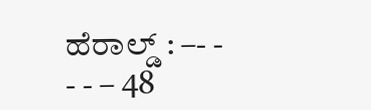ಹೆರಾಲ್ಡ್ : –- - - - – 48